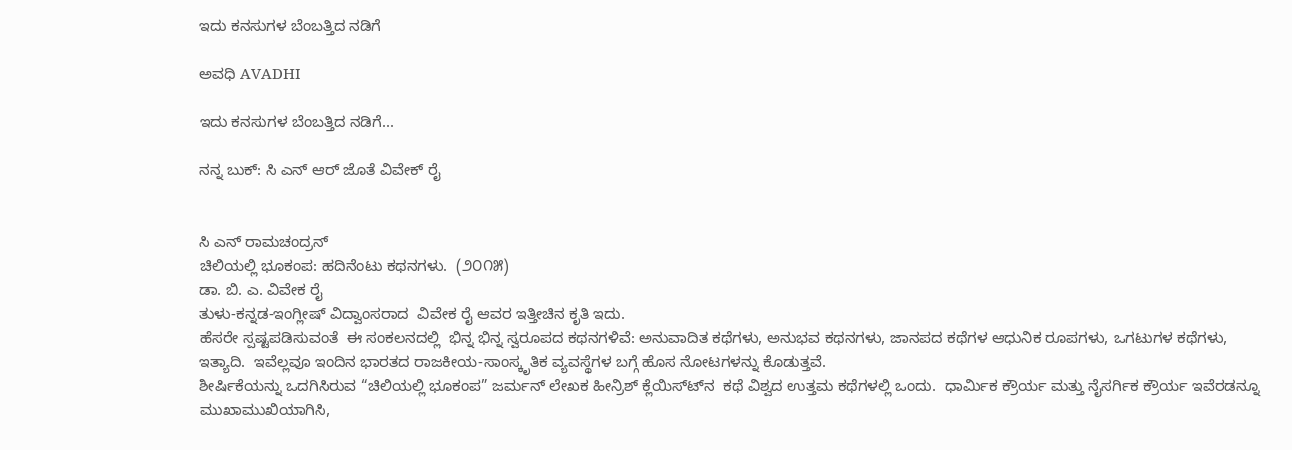ಇದು ಕನಸುಗಳ ಬೆಂಬತ್ತಿದ ನಡಿಗೆ‍

ಅವಧಿ AVADHI

ಇದು ಕನಸುಗಳ ಬೆಂಬತ್ತಿದ ನಡಿಗೆ...

ನನ್ನ ಬುಕ್: ಸಿ ಎನ್ ಆರ್ ಜೊತೆ ವಿವೇಕ್ ರೈ


ಸಿ ಎನ್ ರಾಮಚಂದ್ರನ್
ಚಿಲಿಯಲ್ಲಿ ಭೂಕಂಪ: ಹದಿನೆಂಟು ಕಥನಗಳು.  (೨೦೧೫)
ಡಾ. ಬಿ. ಎ. ವಿವೇಕ ರೈ
ತುಳು-ಕನ್ನಡ-ಇಂಗ್ಲೀಷ್ ವಿದ್ವಾಂಸರಾದ  ವಿವೇಕ ರೈ ಆವರ ಇತ್ತೀಚಿನ ಕೃತಿ ಇದು.
ಹೆಸರೇ ಸ್ಪಷ್ಟಪಡಿಸುವಂತೆ  ಈ ಸಂಕಲನದಲ್ಲಿ  ಭಿನ್ನ ಭಿನ್ನ ಸ್ವರೂಪದ ಕಥನಗಳಿವೆ: ಅನುವಾದಿತ ಕಥೆಗಳು, ಅನುಭವ ಕಥನಗಳು, ಜಾನಪದ ಕಥೆಗಳ ಆಧುನಿಕ ರೂಪಗಳು, ಒಗಟುಗಳ ಕಥೆಗಳು, ಇತ್ಯಾದಿ.  ಇವೆಲ್ಲವೂ ಇಂದಿನ ಭಾರತದ ರಾಜಕೀಯ-ಸಾಂಸ್ಕೃತಿಕ ವ್ಯವಸ್ಥೆಗಳ ಬಗ್ಗೆ ಹೊಸ ನೋಟಗಳನ್ನು ಕೊಡುತ್ತವೆ.
ಶೀರ್ಷಿಕೆಯನ್ನು ಒದಗಿಸಿರುವ “ಚಿಲಿಯಲ್ಲಿ ಭೂಕಂಪ” ಜರ್ಮನ್ ಲೇಖಕ ಹೀನ್ರಿಶ್ ಕ್ಲೆಯಿಸ್ಟ್‍ನ  ಕಥೆ ವಿಶ್ವದ ಉತ್ತಮ ಕಥೆಗಳಲ್ಲಿ ಒಂದು.  ಧಾರ್ಮಿಕ ಕ್ರೌರ್ಯ ಮತ್ತು ನೈಸರ್ಗಿಕ ಕ್ರೌರ್ಯ ಇವೆರಡನ್ನೂ ಮುಖಾಮುಖಿಯಾಗಿಸಿ,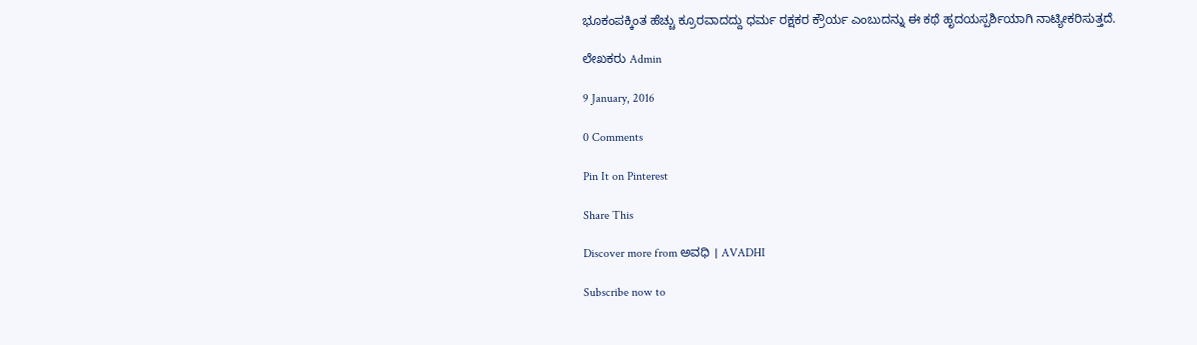ಭೂಕಂಪಕ್ಕಿಂತ ಹೆಚ್ಚು ಕ್ರೂರವಾದದ್ದು ಧರ್ಮ ರಕ್ಷಕರ ಕ್ರೌರ್ಯ ಎಂಬುದನ್ನು ಈ ಕಥೆ ಹೃದಯಸ್ಪರ್ಶಿಯಾಗಿ ನಾಟ್ಯೀಕರಿಸುತ್ತದೆ.

ಲೇಖಕರು Admin

9 January, 2016

0 Comments

Pin It on Pinterest

Share This

Discover more from ಅವಧಿ । AVADHI

Subscribe now to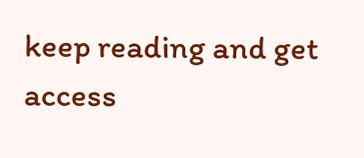keep reading and get access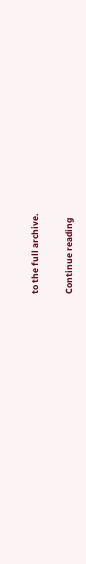to the full archive.

Continue reading